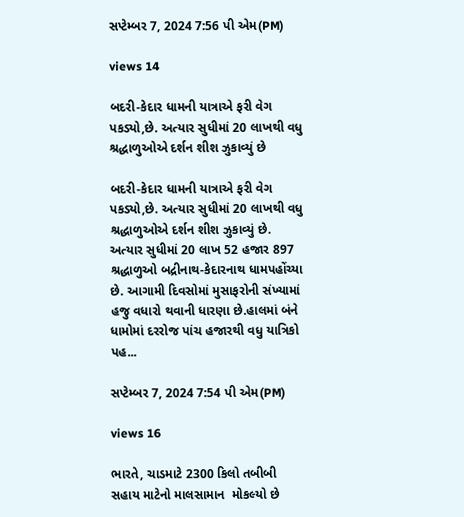સપ્ટેમ્બર 7, 2024 7:56 પી એમ(PM)

views 14

બદરી-કેદાર ધામની યાત્રાએ ફરી વેગ પકડ્યો,છે. અત્યાર સુધીમાં 20 લાખથી વધુ શ્રદ્ધાળુઓએ દર્શન શીશ ઝુકાવ્યું છે

બદરી-કેદાર ધામની યાત્રાએ ફરી વેગ પકડ્યો,છે. અત્યાર સુધીમાં 20 લાખથી વધુ શ્રદ્ધાળુઓએ દર્શન શીશ ઝુકાવ્યું છે. અત્યાર સુધીમાં 20 લાખ 52 હજાર 897 શ્રદ્ધાળુઓ બદ્રીનાથ-કેદારનાથ ધામપહોંચ્યા છે. આગામી દિવસોમાં મુસાફરોની સંખ્યામાં હજુ વધારો થવાની ધારણા છે.હાલમાં બંને ધામોમાં દરરોજ પાંચ હજારથી વધુ યાત્રિકો પહ...

સપ્ટેમ્બર 7, 2024 7:54 પી એમ(PM)

views 16

ભારતે, ચાડમાટે 2300 કિલો તબીબી સહાય માટેનો માલસામાન  મોકલ્યો છે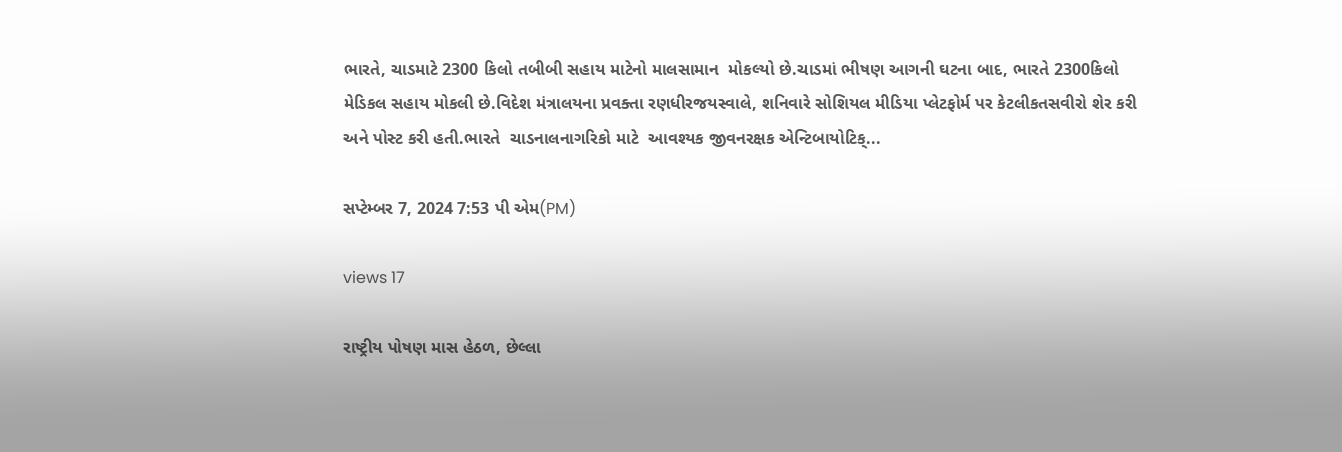ભારતે, ચાડમાટે 2300 કિલો તબીબી સહાય માટેનો માલસામાન  મોકલ્યો છે.ચાડમાં ભીષણ આગની ઘટના બાદ, ભારતે 2300કિલો મેડિકલ સહાય મોકલી છે.વિદેશ મંત્રાલયના પ્રવક્તા રણધીરજયસ્વાલે, શનિવારે સોશિયલ મીડિયા પ્લેટફોર્મ પર કેટલીકતસવીરો શેર કરી અને પોસ્ટ કરી હતી.ભારતે  ચાડનાલનાગરિકો માટે  આવશ્યક જીવનરક્ષક એન્ટિબાયોટિક્...

સપ્ટેમ્બર 7, 2024 7:53 પી એમ(PM)

views 17

રાષ્ટ્રીય પોષણ માસ હેઠળ, છેલ્લા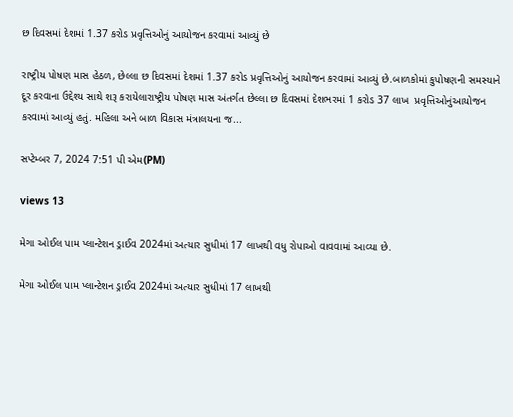છ દિવસમાં દેશમાં 1.37 કરોડ પ્રવૃત્તિઓનું આયોજન કરવામાં આવ્યું છે

રાષ્ટ્રીય પોષણ માસ હેઠળ, છેલ્લા છ દિવસમાં દેશમાં 1.37 કરોડ પ્રવૃત્તિઓનું આયોજન કરવામાં આવ્યું છે.બાળકોમાં કુપોષણની સમસ્યાને દૂર કરવાના ઉદ્દેશ્ય સાથે શરૂ કરાયેલારાષ્ટ્રીય પોષણ માસ અંતર્ગત છેલ્લા છ દિવસમાં દેશભરમાં 1 કરોડ 37 લાખ  પ્રવૃત્તિઓનુંઆયોજન કરવામાં આવ્યું હતું. મહિલા અને બાળ વિકાસ મંત્રાલયના જ...

સપ્ટેમ્બર 7, 2024 7:51 પી એમ(PM)

views 13

મેગા ઓઈલ પામ પ્લાન્ટેશન ડ્રાઈવ 2024માં અત્યાર સુધીમાં 17 લાખથી વધુ રોપાઓ વાવવામાં આવ્યા છે.

મેગા ઓઈલ પામ પ્લાન્ટેશન ડ્રાઈવ 2024માં અત્યાર સુધીમાં 17 લાખથી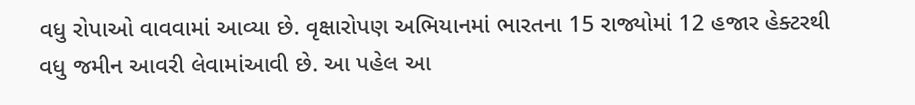વધુ રોપાઓ વાવવામાં આવ્યા છે. વૃક્ષારોપણ અભિયાનમાં ભારતના 15 રાજ્યોમાં 12 હજાર હેક્ટરથી વધુ જમીન આવરી લેવામાંઆવી છે. આ પહેલ આ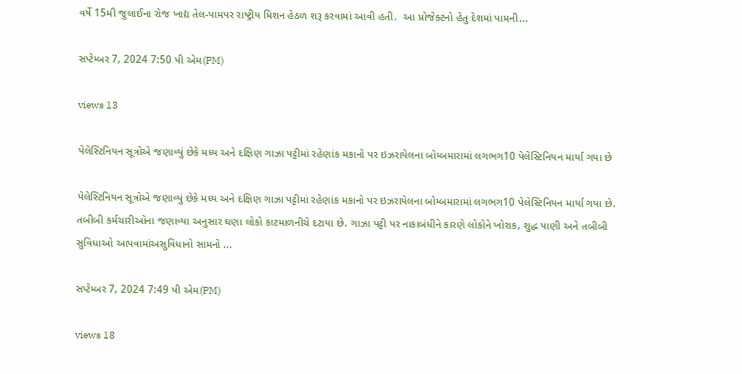વર્ષે 15મી જુલાઈના રોજ ખાદ્ય તેલ-પામપર રાષ્ટ્રીય મિશન હેઠળ શરૂ કરવામાં આવી હતી.  આ પ્રોજેક્ટનો હેતુ દેશમાં પામની...

સપ્ટેમ્બર 7, 2024 7:50 પી એમ(PM)

views 13

પેલેસ્ટિનિયન સૂત્રોએ જણાવ્યું છેકે મધ્ય અને દક્ષિણ ગાઝા પટ્ટીમાં રહેણાંક મકાનો પર ઇઝરાયેલના બોમ્બમારામાં લગભગ10 પેલેસ્ટિનિયન માર્યા ગયા છે

પેલેસ્ટિનિયન સૂત્રોએ જણાવ્યું છેકે મધ્ય અને દક્ષિણ ગાઝા પટ્ટીમાં રહેણાંક મકાનો પર ઇઝરાયેલના બોમ્બમારામાં લગભગ10 પેલેસ્ટિનિયન માર્યા ગયા છે. તબીબી કર્મચારીઓના જણાવ્યા અનુસાર ઘણા લોકો કાટમાળનીચે દટાયા છે. ગાઝા પટ્ટી પર નાકાબંધીને કારણે લોકોને ખોરાક, શુદ્ધ પાણી અને તબીબી સુવિધાઓ આપવામાંઅસુવિધાનો સામનો ...

સપ્ટેમ્બર 7, 2024 7:49 પી એમ(PM)

views 18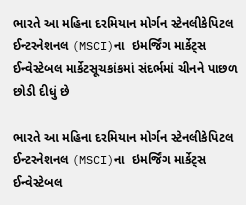ભારતે આ મહિના દરમિયાન મોર્ગન સ્ટેનલીકેપિટલ ઈન્ટરનેશનલ (MSCI)ના  ઇમર્જિંગ માર્કેટ્સ ઈન્વેસ્ટેબલ માર્કેટસૂચકાંકમાં સંદર્ભમાં ચીનને પાછળ છોડી દીધું છે

ભારતે આ મહિના દરમિયાન મોર્ગન સ્ટેનલીકેપિટલ ઈન્ટરનેશનલ (MSCI)ના  ઇમર્જિંગ માર્કેટ્સ ઈન્વેસ્ટેબલ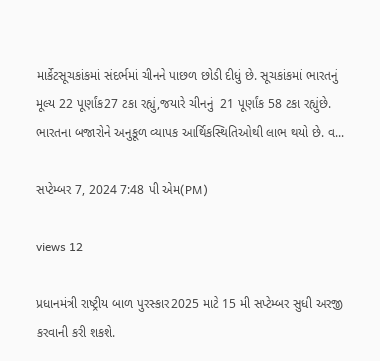માર્કેટસૂચકાંકમાં સંદર્ભમાં ચીનને પાછળ છોડી દીધું છે. સૂચકાંકમાં ભારતનું મૂલ્ય 22 પૂર્ણાંક27 ટકા રહ્યું,જયારે ચીનનું  21 પૂર્ણાંક 58 ટકા રહ્યુંછે. ભારતના બજારોને અનુકૂળ વ્યાપક આર્થિકસ્થિતિઓથી લાભ થયો છે. વ...

સપ્ટેમ્બર 7, 2024 7:48 પી એમ(PM)

views 12

પ્રધાનમંત્રી રાષ્ટ્રીય બાળ પુરસ્કાર2025 માટે 15 મી સપ્ટેમ્બર સુધી અરજી કરવાની કરી શકશે.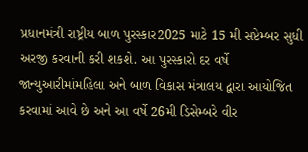પ્રધાનમંત્રી રાષ્ટ્રીય બાળ પુરસ્કાર2025 માટે 15 મી સપ્ટેમ્બર સુધી અરજી કરવાની કરી શકશે. આ પુરસ્કારો દર વર્ષે જાન્યુઆરીમાંમહિલા અને બાળ વિકાસ મંત્રાલય દ્વારા આયોજિત કરવામાં આવે છે અને આ વર્ષે 26મી ડિસેમ્બરે વીર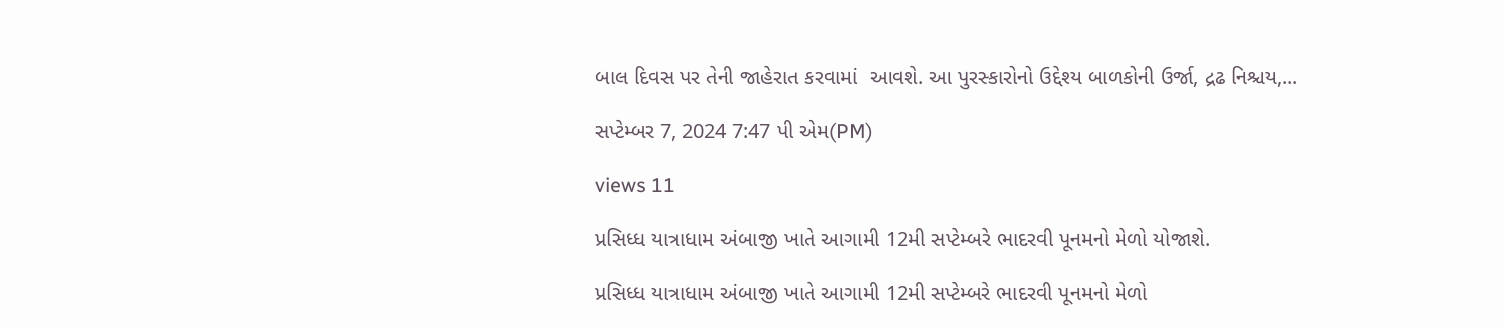બાલ દિવસ પર તેની જાહેરાત કરવામાં  આવશે. આ પુરસ્કારોનો ઉદ્દેશ્ય બાળકોની ઉર્જા, દ્રઢ નિશ્ચય,...

સપ્ટેમ્બર 7, 2024 7:47 પી એમ(PM)

views 11

પ્રસિધ્ધ યાત્રાધામ અંબાજી ખાતે આગામી 12મી સપ્ટેમ્બરે ભાદરવી પૂનમનો મેળો યોજાશે.

પ્રસિધ્ધ યાત્રાધામ અંબાજી ખાતે આગામી 12મી સપ્ટેમ્બરે ભાદરવી પૂનમનો મેળો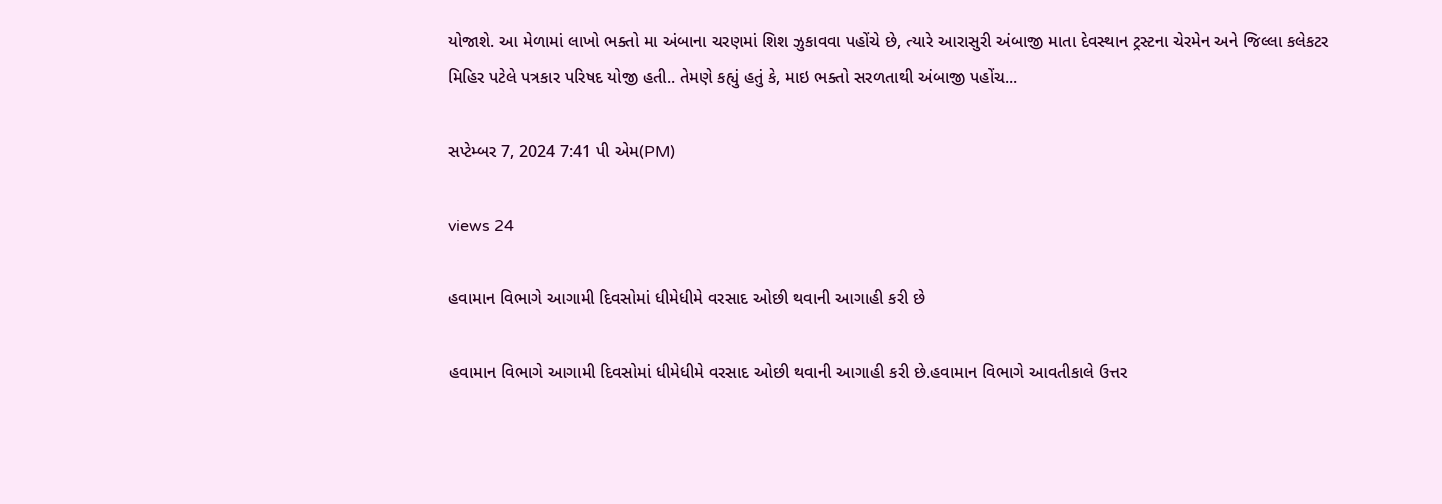યોજાશે. આ મેળામાં લાખો ભક્તો મા અંબાના ચરણમાં શિશ ઝુકાવવા પહોંચે છે, ત્યારે આરાસુરી અંબાજી માતા દેવસ્થાન ટ્રસ્ટના ચેરમેન અને જિલ્લા કલેકટર મિહિર પટેલે પત્રકાર પરિષદ યોજી હતી.. તેમણે કહ્યું હતું કે, માઇ ભક્તો સરળતાથી અંબાજી પહોંચ...

સપ્ટેમ્બર 7, 2024 7:41 પી એમ(PM)

views 24

હવામાન વિભાગે આગામી દિવસોમાં ધીમેધીમે વરસાદ ઓછી થવાની આગાહી કરી છે

હવામાન વિભાગે આગામી દિવસોમાં ધીમેધીમે વરસાદ ઓછી થવાની આગાહી કરી છે.હવામાન વિભાગે આવતીકાલે ઉત્તર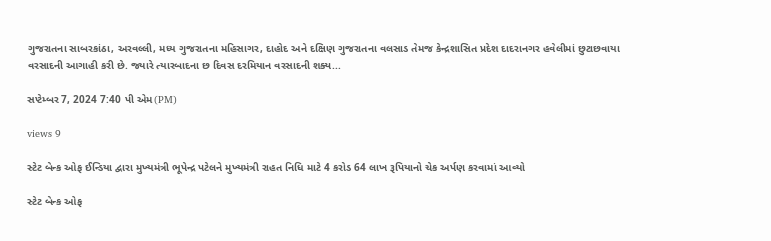ગુજરાતના સાબરકાંઠા, અરવલ્લી, મધ્ય ગુજરાતના મહિસાગર, દાહોદ અને દક્ષિણ ગુજરાતના વલસાડ તેમજ કેન્દ્રશાસિત પ્રદેશ દાદરાનગર હવેલીમાં છુટાછવાયા વરસાદની આગાહી કરી છે. જ્યારે ત્યારબાદના છ દિવસ દરમિયાન વરસાદની શક્ય...

સપ્ટેમ્બર 7, 2024 7:40 પી એમ(PM)

views 9

સ્ટેટ બેન્ક ઓફ ઈન્ડિયા દ્વારા મુખ્યમંત્રી ભૂપેન્દ્ર પટેલને મુખ્યમંત્રી રાહત નિધિ માટે 4 કરોડ 64 લાખ રૂપિયાનો ચેક અર્પણ કરવામાં આવ્યો

સ્ટેટ બેન્ક ઓફ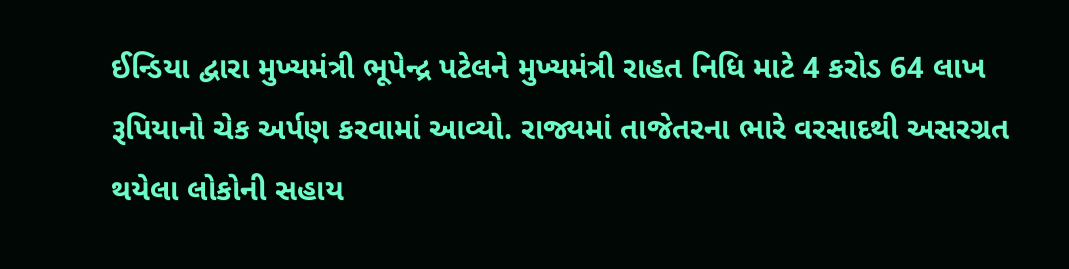ઈન્ડિયા દ્વારા મુખ્યમંત્રી ભૂપેન્દ્ર પટેલને મુખ્યમંત્રી રાહત નિધિ માટે 4 કરોડ 64 લાખ રૂપિયાનો ચેક અર્પણ કરવામાં આવ્યો. રાજ્યમાં તાજેતરના ભારે વરસાદથી અસરગ્રત થયેલા લોકોની સહાય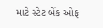માટે સ્ટેટ બેંક ઓફ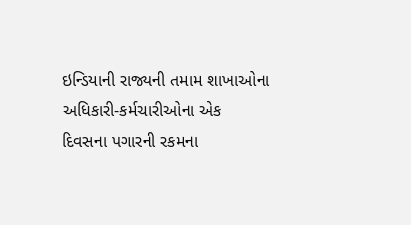ઇન્ડિયાની રાજ્યની તમામ શાખાઓના અધિકારી-કર્મચારીઓના એક દિવસના પગારની રકમના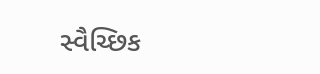સ્વૈચ્છિક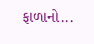ફાળાનો...